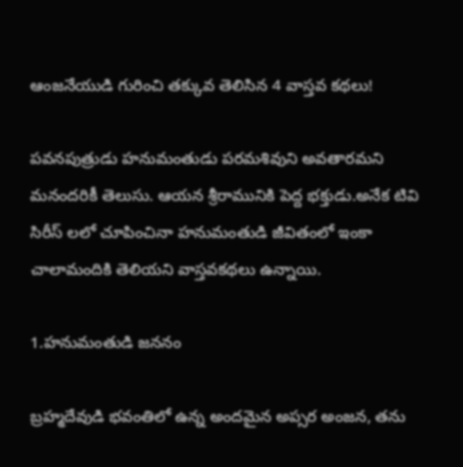ఆంజనేయుడి గురించి తక్కువ తెలిసిన 4 వాస్తవ కథలు!

పవనపుత్రుడు హనుమంతుడు పరమశివుని అవతారమని మనందరికీ తెలుసు. ఆయన శ్రీరామునికి పెద్ద భక్తుడు.అనేక టివి సిరీస్ లలో చూపించినా హనుమంతుడి జీవితంలో ఇంకా చాలామందికి తెలియని వాస్తవకథలు ఉన్నాయి.

1.హనుమంతుడి జననం

బ్రహ్మదేవుడి భవంతిలో ఉన్న అందమైన అప్సర అంజన, తను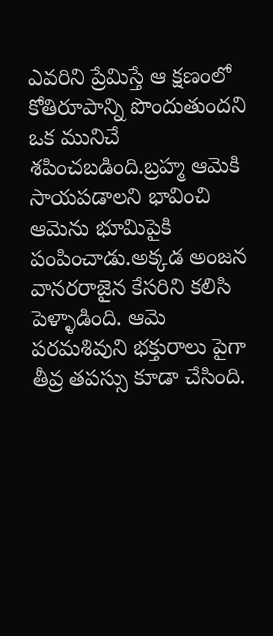ఎవరిని ప్రేమిస్తే ఆ క్షణంలో కోతిరూపాన్ని పొందుతుందని ఒక మునిచే శపించబడింది.బ్రహ్మ ఆమెకి సాయపడాలని భావించి ఆమెను భూమిపైకి పంపించాడు.అక్కడ అంజన వానరరాజైన కేసరిని కలిసి పెళ్ళాడింది. ఆమె పరమశివుని భక్తురాలు పైగా తీవ్ర తపస్సు కూడా చేసింది.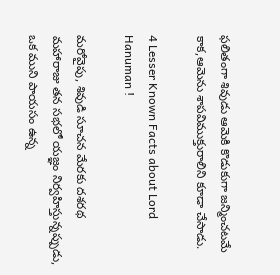ఫలితంగా శివుడు ఆమెకి కొడుకుగా జన్మించటమే కాక,ఆమెను శాపవిముక్తురాలిని కూడా చేసాడు.

4 Lesser Known Facts about Lord Hanuman !

మరోవైపు, శివుడి సూచన మేరకు దశరథ మహారాజు తన సభలో యజ్ఞం నిర్వహిస్తున్నప్పుడు, ఒక ముని పాయసం ఉన్న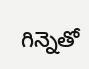గిన్నెతో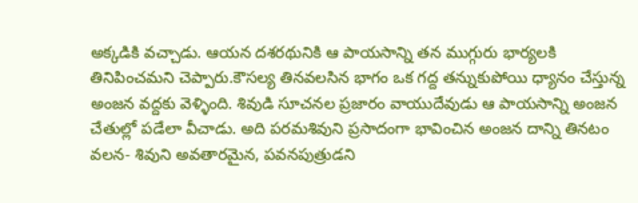అక్కడికి వచ్చాడు. ఆయన దశరథునికి ఆ పాయసాన్ని తన ముగ్గురు భార్యలకి తినిపించమని చెప్పారు.కౌసల్య తినవలసిన భాగం ఒక గద్ద తన్నుకుపోయి ధ్యానం చేస్తున్న అంజన వద్దకు వెళ్ళింది. శివుడి సూచనల ప్రజారం వాయుదేవుడు ఆ పాయసాన్ని అంజన చేతుల్లో పడేలా వీచాడు. అది పరమశివుని ప్రసాదంగా భావించిన అంజన దాన్ని తినటం వలన- శివుని అవతారమైన, పవనపుత్రుడని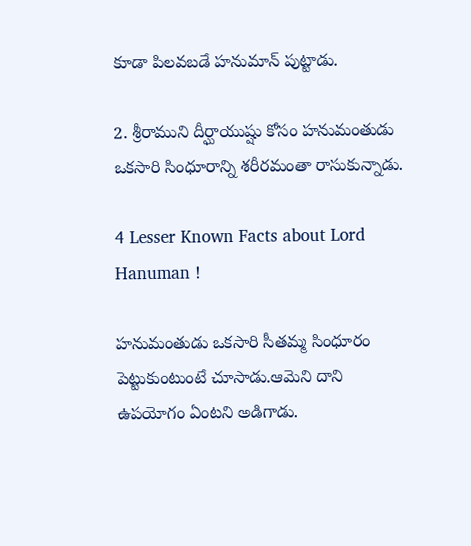కూడా పిలవబడే హనుమాన్ పుట్టాడు.

2. శ్రీరాముని దీర్ఘాయుష్షు కోసం హనుమంతుడు ఒకసారి సింధూరాన్ని శరీరమంతా రాసుకున్నాడు.

4 Lesser Known Facts about Lord Hanuman !

హనుమంతుడు ఒకసారి సీతమ్మ సింధూరం పెట్టుకుంటుంటే చూసాడు.ఆమెని దాని ఉపయోగం ఏంటని అడిగాడు.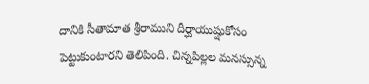దానికి సీతామాత శ్రీరాముని దీర్ఘాయుష్షుకోసం పెట్టుకుంటారని తెలిపింది. చిన్నపిల్లల మనస్సున్న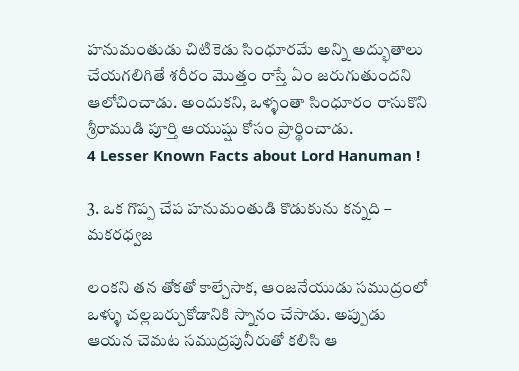హనుమంతుడు చిటికెడు సింధూరమే అన్ని అద్భుతాలు చేయగలిగితే శరీరం మొత్తం రాస్తే ఏం జరుగుతుందని ఆలోచించాడు. అందుకని, ఒళ్ళంతా సింధూరం రాసుకొని శ్రీరాముడి పూర్తి ఆయుష్షు కోసం ప్రార్థించాడు.
4 Lesser Known Facts about Lord Hanuman !

3. ఒక గొప్ప చేప హనుమంతుడి కొడుకును కన్నది – మకరధ్వజ

లంకని తన తోకతో కాల్చేసాక, ఆంజనేయుడు సముద్రంలో ఒళ్ళు చల్లబర్చుకోడానికి స్నానం చేసాడు. అప్పుడు ఆయన చెమట సముద్రపునీరుతో కలిసి ఆ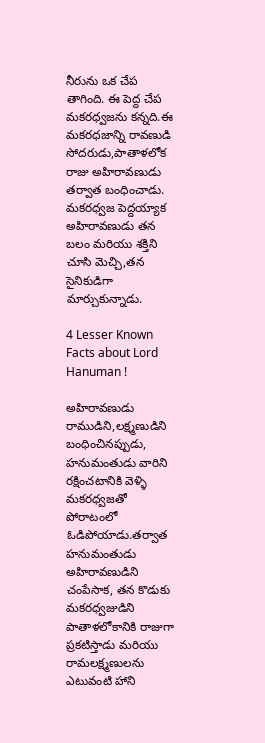నీరును ఒక చేప తాగింది. ఈ పెద్ద చేప మకరధ్వజను కన్నది.ఈ మకరధజాన్ని రావణుడి సోదరుడు,పాతాళలోక రాజు అహిరావణుడు తర్వాత బంధించాడు. మకరధ్వజ పెద్దయ్యాక అహిరావణుడు తన బలం మరియు శక్తిని చూసి మెచ్చి,తన సైనికుడిగా మార్చుకున్నాడు.

4 Lesser Known Facts about Lord Hanuman !

అహిరావణుడు రాముడిని,లక్ష్మణుడిని బంధించినప్పుడు, హనుమంతుడు వారిని రక్షించటానికి వెళ్ళి మకరధ్వజతో పోరాటంలో ఓడిపోయాడు.తర్వాత హనుమంతుడు అహిరావణుడిని చంపేసాక, తన కొడుకు మకరధ్వజుడిని పాతాళలోకానికి రాజుగా ప్రకటిస్తాడు మరియు రామలక్ష్మణులను ఎటువంటి హాని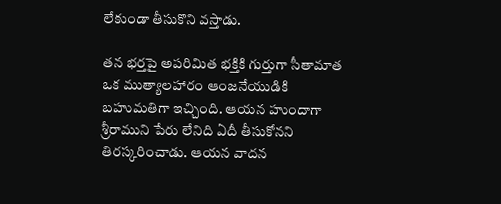లేకుండా తీసుకొని వస్తాడు.

తన భర్తపై అపరిమిత భక్తికి గుర్తుగా సీతామాత ఒక ముత్యాలహారం ఆంజనేయుడికి బహుమతిగా ఇచ్చింది. ఆయన హుందాగా శ్రీరాముని పేరు లేనిది ఏదీ తీసుకోనని తిరస్కరించాడు. ఆయన వాదన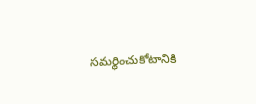సమర్థించుకోటానికి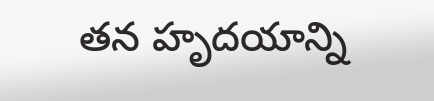తన హృదయాన్ని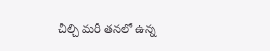చీల్చి మరీ తనలో ఉన్న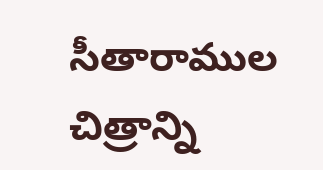సీతారాముల చిత్రాన్ని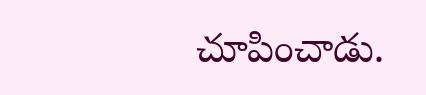చూపించాడు.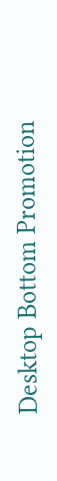Desktop Bottom Promotion